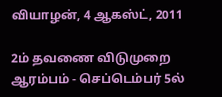வியாழன், 4 ஆகஸ்ட், 2011

2ம் தவணை விடுமுறை ஆரம்பம் - செப்டெம்பர் 5ல்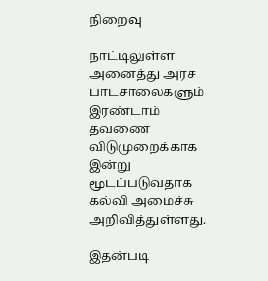நிறைவு

நாட்டிலுள்ள அனைத்து அரச பாடசாலைகளும் இரண்டாம் தவணை விடுமுறைக்காக இன்று மூடப்படுவதாக கல்வி அமைச்சு அறிவித்துள்ளது.

இதன்படி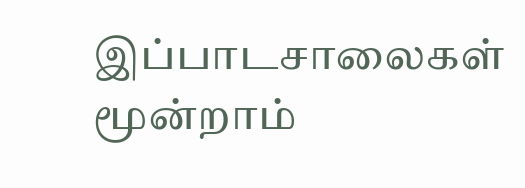இப்பாடசாலைகள் மூன்றாம்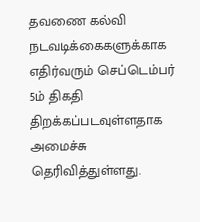தவணை கல்வி நடவடிக்கைகளுக்காக எதிர்வரும் செப்டெம்பர் 5ம் திகதி திறக்கப்படவுள்ளதாக அமைச்சு தெரிவித்துள்ளது.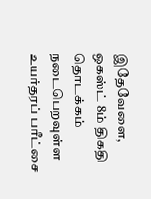இதேவேளை, ஒகஸ்ட் 8ம் திகதி தொடக்கம் நடைபெறவுள்ள உயர்தரப் பரீட்சை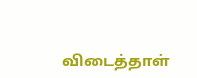விடைத்தாள்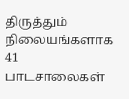திருத்தும் நிலையங்களாக 41 பாடசாலைகள்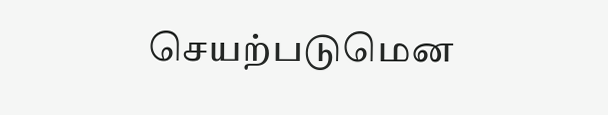செயற்படுமென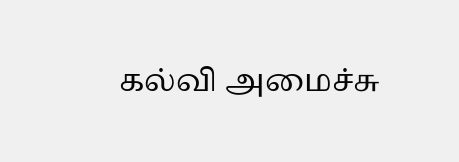கல்வி அமைச்சு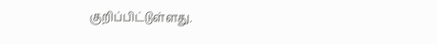குறிப்பிட்டுள்ளது.